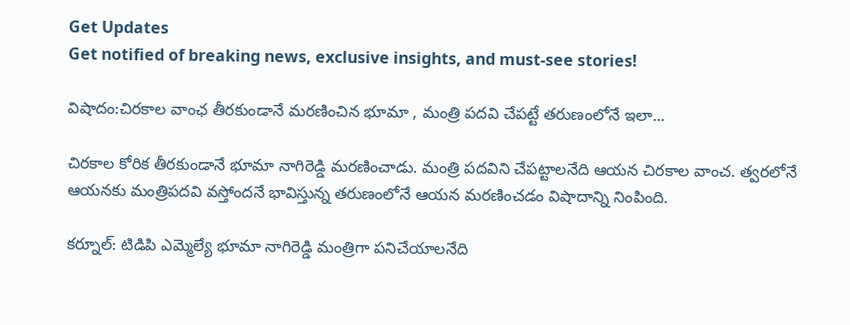Get Updates
Get notified of breaking news, exclusive insights, and must-see stories!

విషాదం:చిరకాల వాంఛ తీరకుండానే మరణించిన భూమా , మంత్రి పదవి చేపట్టే తరుణంలోనే ఇలా...

చిరకాల కోరిక తీరకుండానే భూమా నాగిరెడ్డి మరణించాడు. మంత్రి పదవిని చేపట్టాలనేది ఆయన చిరకాల వాంచ. త్వరలోనే ఆయనకు మంత్రిపదవి వస్తోందనే భావిస్తున్న తరుణంలోనే ఆయన మరణించడం విషాదాన్ని నింపింది.

కర్నూల్: టిడిపి ఎమ్మెల్యే భూమా నాగిరెడ్డి మంత్రిగా పనిచేయాలనేది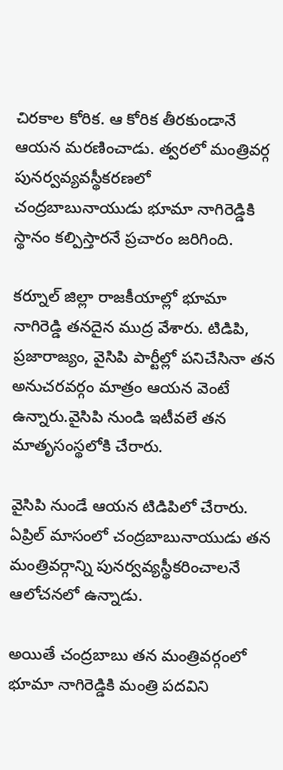చిరకాల కోరిక. ఆ కోరిక తీరకుండానే ఆయన మరణించాడు. త్వరలో మంత్రివర్గ పునర్వవ్యవస్థీకరణలో చంద్రబాబునాయుడు భూమా నాగిరెడ్డికి స్థానం కల్పిస్తారనే ప్రచారం జరిగింది.

కర్నూల్ జిల్లా రాజకీయాల్లో భూమా నాగిరెడ్డి తనదైన ముద్ర వేశారు. టిడిపి, ప్రజారాజ్యం, వైసిపి పార్టీల్లో పనిచేసినా తన అనుచరవర్గం మాత్రం ఆయన వెంటే ఉన్నారు.వైసిపి నుండి ఇటీవలే తన మాతృసంస్థలోకి చేరారు.

వైసిపి నుండే ఆయన టిడిపిలో చేరారు. ఏప్రిల్ మాసంలో చంద్రబాబునాయుడు తన మంత్రివర్గాన్ని పునర్వవ్యస్థీకరించాలనే ఆలోచనలో ఉన్నాడు.

అయితే చంద్రబాబు తన మంత్రివర్గంలో భూమా నాగిరెడ్డికి మంత్రి పదవిని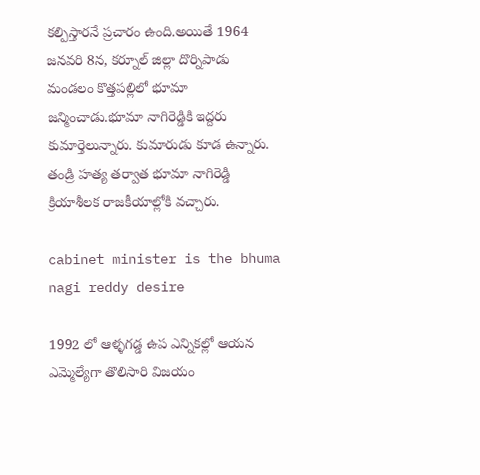కల్పిస్తారనే ప్రచారం ఉంది.అయితే 1964 జనవరి 8న, కర్నూల్ జిల్లా దొర్నిపాడు మండలం కొత్తపల్లిలో భూమా జన్మించాడు.భూమా నాగిరెడ్డికి ఇద్దరు కుమార్తెలున్నారు. కుమారుడు కూడ ఉన్నారు. తండ్రి హత్య తర్వాత భూమా నాగిరెడ్డి క్రియాశీలక రాజకీయాల్లోకి వచ్చారు.

cabinet minister is the bhuma nagi reddy desire

1992 లో ఆళ్ళగడ్డ ఉప ఎన్నికల్లో ఆయన ఎమ్మెల్యేగా తొలిసారి విజయం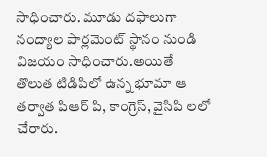సాధించారు. మూడు దఫాలుగా నంద్యాల పార్లమెంట్ స్థానం నుండి విజయం సాధించారు.అయితే తొలుత టిడిపిలో ఉన్న భూమా ఆ తర్వాత పిఆర్ పి, కాంగ్రెస్, వైసిపి లలో చేరారు.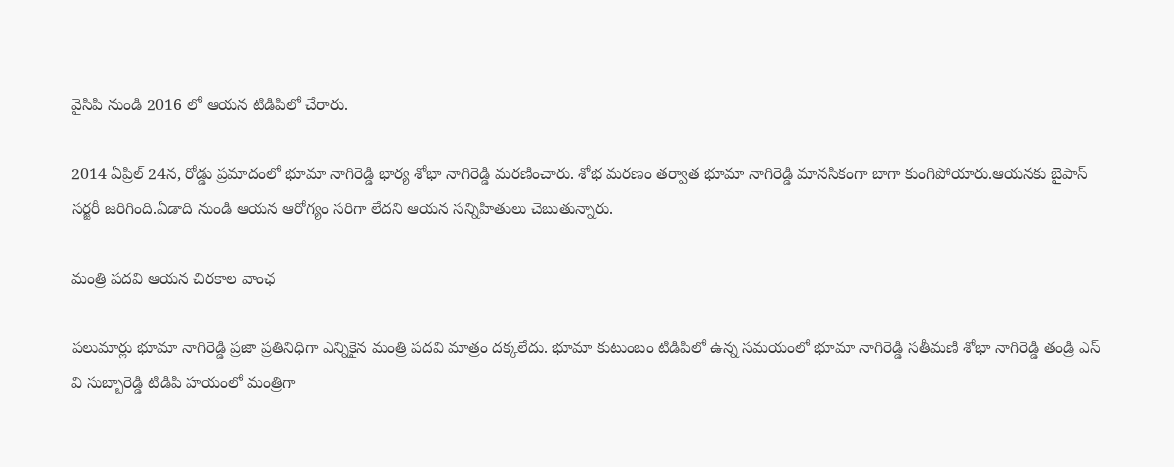వైసిపి నుండి 2016 లో ఆయన టిడిపిలో చేరారు.

2014 ఏప్రిల్ 24న, రోడ్డు ప్రమాదంలో భూమా నాగిరెడ్డి భార్య శోభా నాగిరెడ్డి మరణించారు. శోభ మరణం తర్వాత భూమా నాగిరెడ్డి మానసికంగా బాగా కుంగిపోయారు.ఆయనకు బైపాస్ సర్జరీ జరిగింది.ఏడాది నుండి ఆయన ఆరోగ్యం సరిగా లేదని ఆయన సన్నిహితులు చెబుతున్నారు.

మంత్రి పదవి ఆయన చిరకాల వాంఛ

పలుమార్లు భూమా నాగిరెడ్డి ప్రజా ప్రతినిధిగా ఎన్నికైన మంత్రి పదవి మాత్రం దక్కలేదు. భూమా కుటుంబం టిడిపిలో ఉన్న సమయంలో భూమా నాగిరెడ్డి సతీమణి శోభా నాగిరెడ్డి తండ్రి ఎస్ వి సుబ్బారెడ్డి టిడిపి హయంలో మంత్రిగా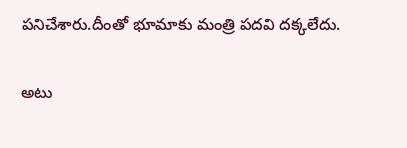పనిచేశారు.దీంతో భూమాకు మంత్రి పదవి దక్కలేదు.

అటు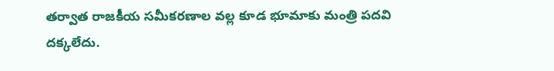తర్వాత రాజకీయ సమీకరణాల వల్ల కూడ భూమాకు మంత్రి పదవి దక్కలేదు.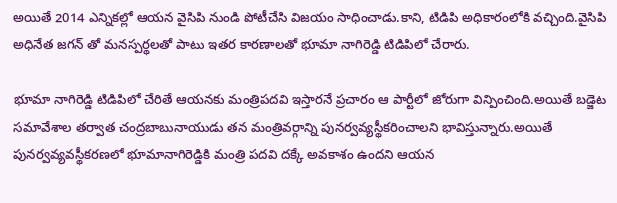అయితే 2014 ఎన్నికల్లో ఆయన వైసిపి నుండి పోటీచేసి విజయం సాధించాడు.కాని, టిడిపి అధికారంలోకి వచ్చింది.వైసిపి అధినేత జగన్ తో మనస్పర్థలతో పాటు ఇతర కారణాలతో భూమా నాగిరెడ్డి టిడిపిలో చేరారు.

భూమా నాగిరెడ్డి టిడిపిలో చేరితే ఆయనకు మంత్రిపదవి ఇస్తారనే ప్రచారం ఆ పార్టీలో జోరుగా విన్పించింది.అయితే బడ్జెట సమావేశాల తర్వాత చంద్రబాబునాయుడు తన మంత్రివర్గాన్ని పునర్వవ్యస్థీకరించాలని భావిస్తున్నారు.అయితే పునర్వవ్యవస్థీకరణలో భూమానాగిరెడ్డికి మంత్రి పదవి దక్కే అవకాశం ఉందని ఆయన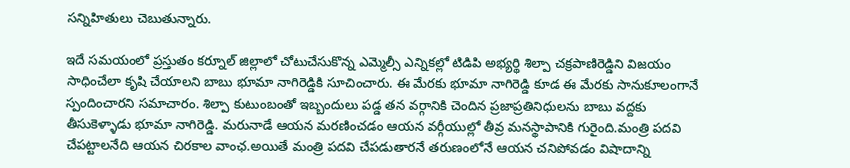సన్నిహితులు చెబుతున్నారు.

ఇదే సమయంలో ప్రస్తుతం కర్నూల్ జిల్లాలో చోటుచేసుకొన్న ఎమ్మెల్సీ ఎన్నికల్లో టిడిపి అభ్యర్థి శిల్పా చక్రపాణిరెడ్డిని విజయం సాధించేలా కృషి చేయాలని బాబు భూమా నాగిరెడ్డికి సూచించారు. ఈ మేరకు భూమా నాగిరెడ్డి కూడ ఈ మేరకు సానుకూలంగానే స్పందించారని సమాచారం. శిల్పా కుటుంబంతో ఇబ్బందులు పడ్డ తన వర్గానికి చెందిన ప్రజాప్రతినిధులను బాబు వద్దకు తీసుకెళ్ళాడు భూమా నాగిరెడ్డి. మరునాడే ఆయన మరణించడం ఆయన వర్గీయుల్లో తీవ్ర మనస్థాపానికి గురైంది.మంత్రి పదవి చేపట్టాలనేది ఆయన చిరకాల వాంఛ.అయితే మంత్రి పదవి చేపడుతారనే తరుణంలోనే ఆయన చనిపోవడం విషాదాన్ని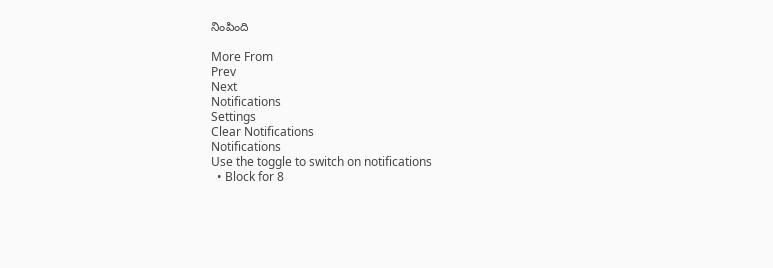నింపింది

More From
Prev
Next
Notifications
Settings
Clear Notifications
Notifications
Use the toggle to switch on notifications
  • Block for 8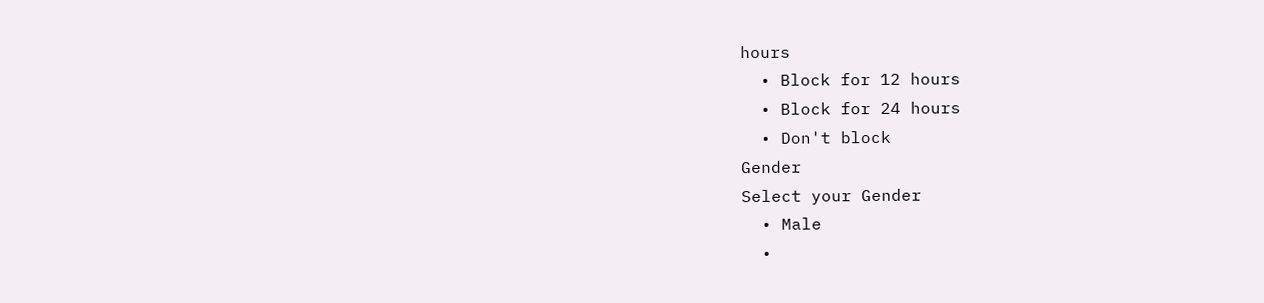hours
  • Block for 12 hours
  • Block for 24 hours
  • Don't block
Gender
Select your Gender
  • Male
  •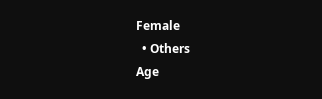Female
  • Others
Age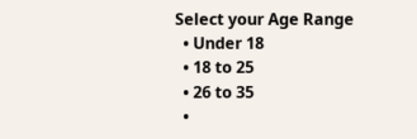Select your Age Range
  • Under 18
  • 18 to 25
  • 26 to 35
  •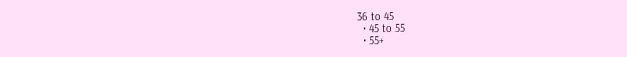36 to 45
  • 45 to 55
  • 55+